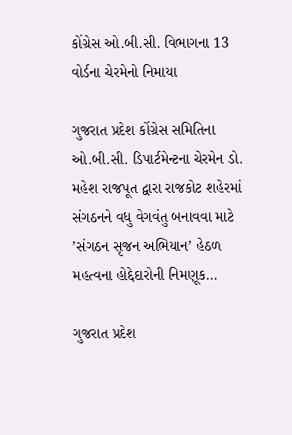કોંગ્રેસ ઓ.બી.સી. વિભાગના 13 વોર્ડના ચેરમેનો નિમાયા

ગુજરાત પ્રદેશ કોંગ્રેસ સમિતિના ઓ.બી.સી. ડિપાર્ટમેન્ટના ચેરમેન ડો. મહેશ રાજપૂત દ્વારા રાજકોટ શહેરમાં સંગઠનને વધુ વેગવંતુ બનાવવા માટે ’સંગઠન સૃજન અભિયાન’ હેઠળ મહત્વના હોદ્દેદારોની નિમણૂક…

ગુજરાત પ્રદેશ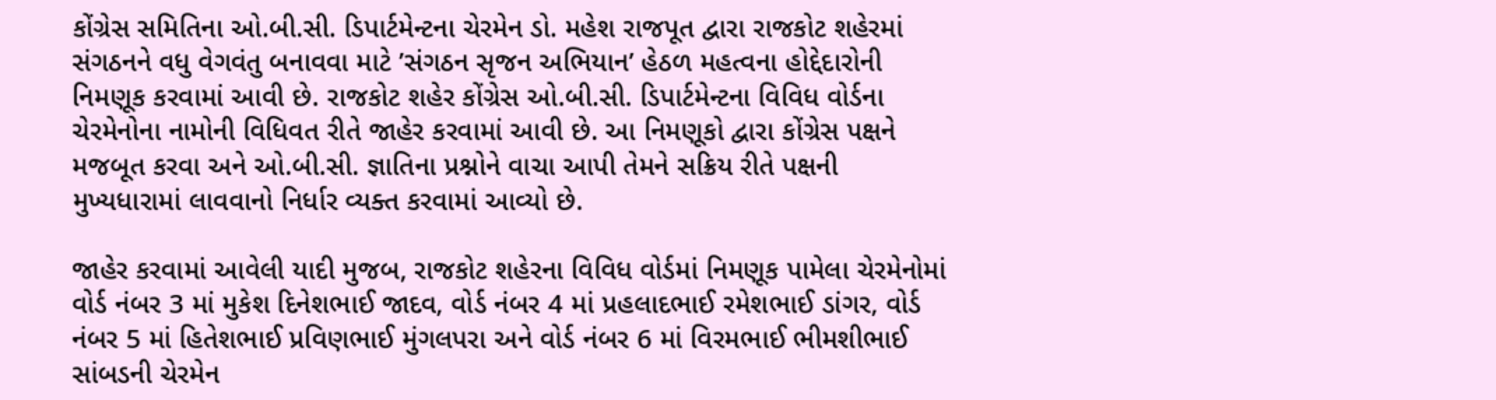કોંગ્રેસ સમિતિના ઓ.બી.સી. ડિપાર્ટમેન્ટના ચેરમેન ડો. મહેશ રાજપૂત દ્વારા રાજકોટ શહેરમાં સંગઠનને વધુ વેગવંતુ બનાવવા માટે ’સંગઠન સૃજન અભિયાન’ હેઠળ મહત્વના હોદ્દેદારોની નિમણૂક કરવામાં આવી છે. રાજકોટ શહેર કોંગ્રેસ ઓ.બી.સી. ડિપાર્ટમેન્ટના વિવિધ વોર્ડના ચેરમેનોના નામોની વિધિવત રીતે જાહેર કરવામાં આવી છે. આ નિમણૂકો દ્વારા કોંગ્રેસ પક્ષને મજબૂત કરવા અને ઓ.બી.સી. જ્ઞાતિના પ્રશ્નોને વાચા આપી તેમને સક્રિય રીતે પક્ષની મુખ્યધારામાં લાવવાનો નિર્ધાર વ્યક્ત કરવામાં આવ્યો છે.

જાહેર કરવામાં આવેલી યાદી મુજબ, રાજકોટ શહેરના વિવિધ વોર્ડમાં નિમણૂક પામેલા ચેરમેનોમાં વોર્ડ નંબર 3 માં મુકેશ દિનેશભાઈ જાદવ, વોર્ડ નંબર 4 માં પ્રહલાદભાઈ રમેશભાઈ ડાંગર, વોર્ડ નંબર 5 માં હિતેશભાઈ પ્રવિણભાઈ મુંગલપરા અને વોર્ડ નંબર 6 માં વિરમભાઈ ભીમશીભાઈ સાંબડની ચેરમેન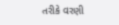તરીકે વરણી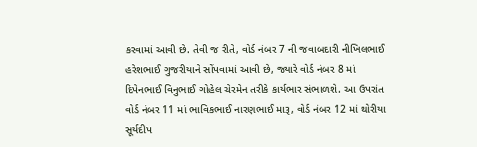કરવામાં આવી છે. તેવી જ રીતે, વોર્ડ નંબર 7 ની જવાબદારી નીખિલભાઈ હરેશભાઈ ગુજરીયાને સોંપવામાં આવી છે, જ્યારે વોર્ડ નંબર 8 માં દિપેનભાઈ વિનુભાઈ ગોહેલ ચેરમેન તરીકે કાર્યભાર સંભાળશે. આ ઉપરાંત વોર્ડ નંબર 11 માં ભાવિકભાઈ નારણભાઈ મારૂ, વોર્ડ નંબર 12 માં થોરીયા સૂર્યદીપ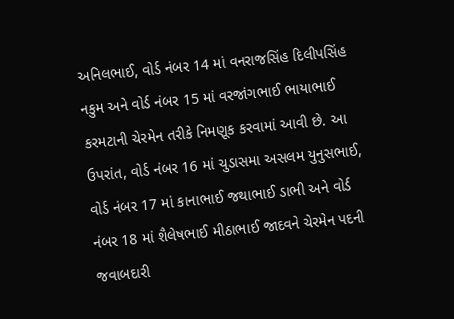અનિલભાઈ, વોર્ડ નંબર 14 માં વનરાજસિંહ દિલીપસિંહ નકુમ અને વોર્ડ નંબર 15 માં વરજાંગભાઈ ભાયાભાઈ કરમટાની ચેરમેન તરીકે નિમણૂક કરવામાં આવી છે. આ ઉપરાંત, વોર્ડ નંબર 16 માં ચુડાસમા અસલમ યુનુસભાઈ, વોર્ડ નંબર 17 માં કાનાભાઈ જથાભાઈ ડાભી અને વોર્ડ નંબર 18 માં શૈલેષભાઈ મીઠાભાઈ જાદવને ચેરમેન પદની જવાબદારી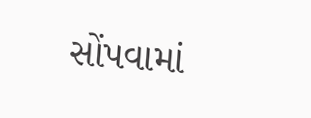સોંપવામાં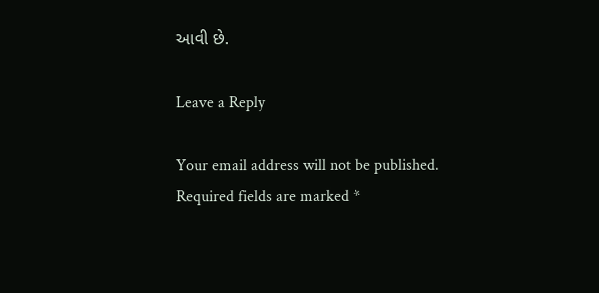આવી છે.

Leave a Reply

Your email address will not be published. Required fields are marked *